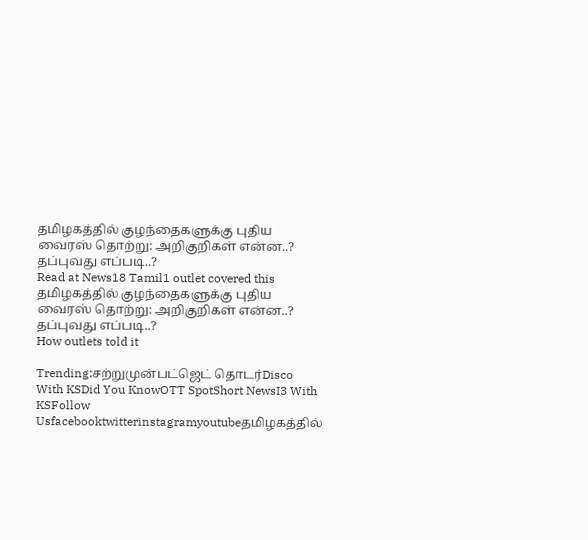தமிழகத்தில் குழந்தைகளுக்கு புதிய வைரஸ் தொற்று: அறிகுறிகள் என்ன..? தப்புவது எப்படி..?
Read at News18 Tamil1 outlet covered this
தமிழகத்தில் குழந்தைகளுக்கு புதிய வைரஸ் தொற்று: அறிகுறிகள் என்ன..? தப்புவது எப்படி..?
How outlets told it

Trending:சற்றுமுன்பட்ஜெட் தொடர்Disco With KSDid You KnowOTT SpotShort NewsI3 With KSFollow Usfacebooktwitterinstagramyoutubeதமிழகத்தில்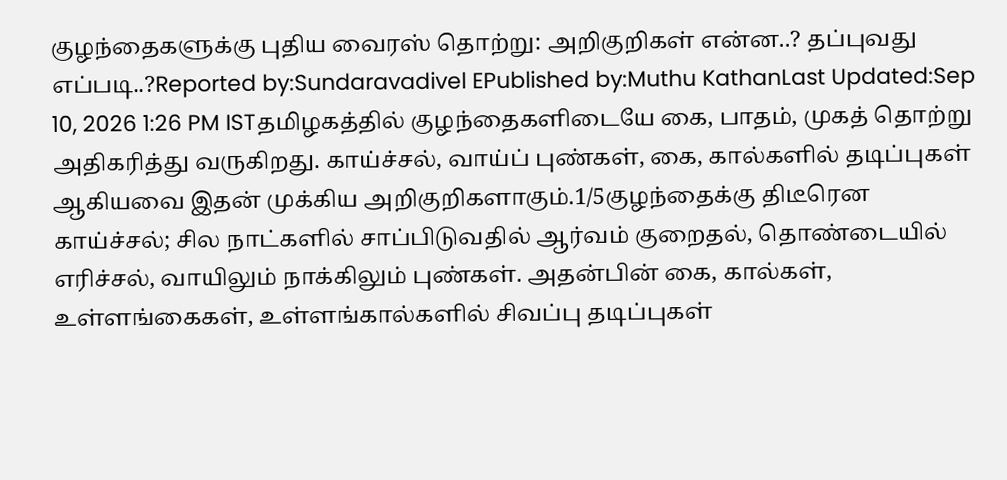குழந்தைகளுக்கு புதிய வைரஸ் தொற்று: அறிகுறிகள் என்ன..? தப்புவது எப்படி..?Reported by:Sundaravadivel EPublished by:Muthu KathanLast Updated:Sep 10, 2026 1:26 PM ISTதமிழகத்தில் குழந்தைகளிடையே கை, பாதம், முகத் தொற்று அதிகரித்து வருகிறது. காய்ச்சல், வாய்ப் புண்கள், கை, கால்களில் தடிப்புகள் ஆகியவை இதன் முக்கிய அறிகுறிகளாகும்.1/5குழந்தைக்கு திடீரென காய்ச்சல்; சில நாட்களில் சாப்பிடுவதில் ஆர்வம் குறைதல், தொண்டையில் எரிச்சல், வாயிலும் நாக்கிலும் புண்கள். அதன்பின் கை, கால்கள், உள்ளங்கைகள், உள்ளங்கால்களில் சிவப்பு தடிப்புகள்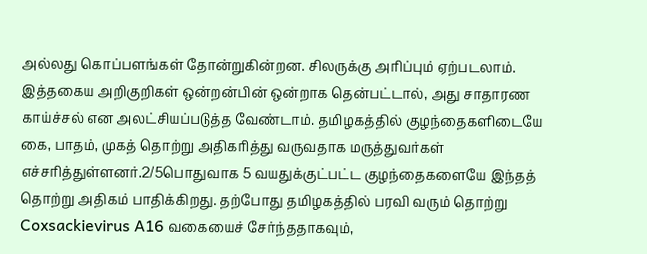அல்லது கொப்பளங்கள் தோன்றுகின்றன. சிலருக்கு அரிப்பும் ஏற்படலாம். இத்தகைய அறிகுறிகள் ஒன்றன்பின் ஒன்றாக தென்பட்டால், அது சாதாரண காய்ச்சல் என அலட்சியப்படுத்த வேண்டாம். தமிழகத்தில் குழந்தைகளிடையே கை, பாதம், முகத் தொற்று அதிகரித்து வருவதாக மருத்துவர்கள் எச்சரித்துள்ளனர்.2/5பொதுவாக 5 வயதுக்குட்பட்ட குழந்தைகளையே இந்தத் தொற்று அதிகம் பாதிக்கிறது. தற்போது தமிழகத்தில் பரவி வரும் தொற்று Coxsackievirus A16 வகையைச் சேர்ந்ததாகவும்,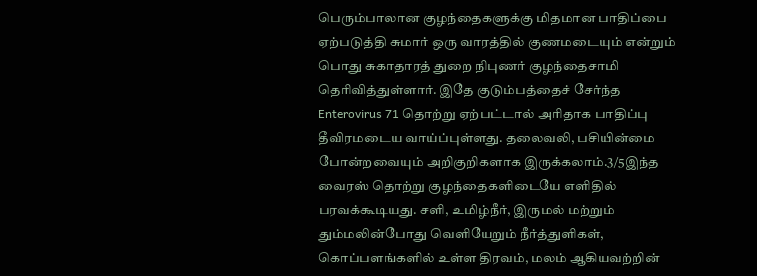பெரும்பாலான குழந்தைகளுக்கு மிதமான பாதிப்பை ஏற்படுத்தி சுமார் ஒரு வாரத்தில் குணமடையும் என்றும் பொது சுகாதாரத் துறை நிபுணர் குழந்தைசாமி தெரிவித்துள்ளார். இதே குடும்பத்தைச் சேர்ந்த Enterovirus 71 தொற்று ஏற்பட்டால் அரிதாக பாதிப்பு தீவிரமடைய வாய்ப்புள்ளது. தலைவலி, பசியின்மை போன்றவையும் அறிகுறிகளாக இருக்கலாம்.3/5இந்த வைரஸ் தொற்று குழந்தைகளிடையே எளிதில் பரவக்கூடியது. சளி, உமிழ்நீர், இருமல் மற்றும் தும்மலின்போது வெளியேறும் நீர்த்துளிகள், கொப்பளங்களில் உள்ள திரவம், மலம் ஆகியவற்றின்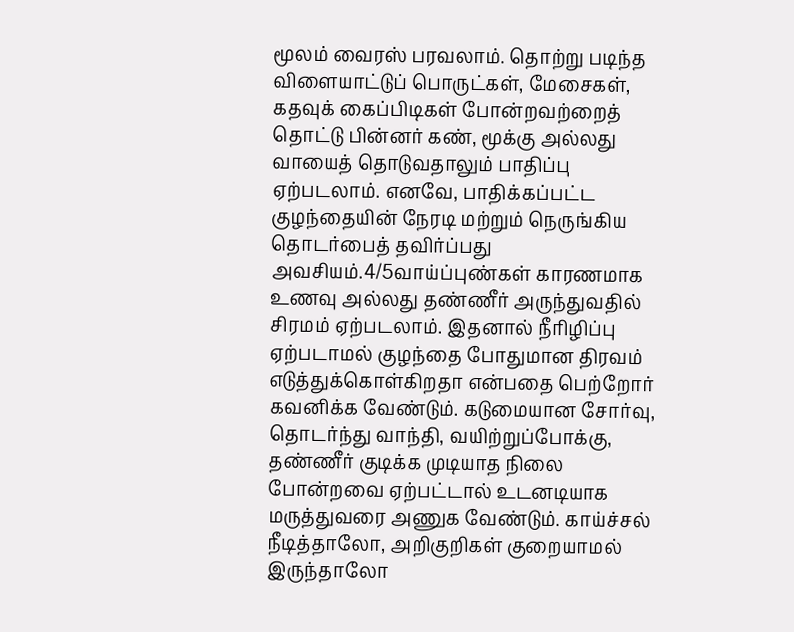மூலம் வைரஸ் பரவலாம். தொற்று படிந்த விளையாட்டுப் பொருட்கள், மேசைகள், கதவுக் கைப்பிடிகள் போன்றவற்றைத் தொட்டு பின்னர் கண், மூக்கு அல்லது வாயைத் தொடுவதாலும் பாதிப்பு ஏற்படலாம். எனவே, பாதிக்கப்பட்ட குழந்தையின் நேரடி மற்றும் நெருங்கிய தொடர்பைத் தவிர்ப்பது அவசியம்.4/5வாய்ப்புண்கள் காரணமாக உணவு அல்லது தண்ணீர் அருந்துவதில் சிரமம் ஏற்படலாம். இதனால் நீரிழிப்பு ஏற்படாமல் குழந்தை போதுமான திரவம் எடுத்துக்கொள்கிறதா என்பதை பெற்றோர் கவனிக்க வேண்டும். கடுமையான சோர்வு, தொடர்ந்து வாந்தி, வயிற்றுப்போக்கு, தண்ணீர் குடிக்க முடியாத நிலை போன்றவை ஏற்பட்டால் உடனடியாக மருத்துவரை அணுக வேண்டும். காய்ச்சல் நீடித்தாலோ, அறிகுறிகள் குறையாமல் இருந்தாலோ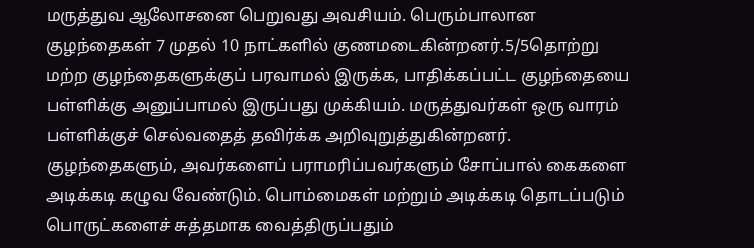மருத்துவ ஆலோசனை பெறுவது அவசியம். பெரும்பாலான குழந்தைகள் 7 முதல் 10 நாட்களில் குணமடைகின்றனர்.5/5தொற்று மற்ற குழந்தைகளுக்குப் பரவாமல் இருக்க, பாதிக்கப்பட்ட குழந்தையை பள்ளிக்கு அனுப்பாமல் இருப்பது முக்கியம். மருத்துவர்கள் ஒரு வாரம் பள்ளிக்குச் செல்வதைத் தவிர்க்க அறிவுறுத்துகின்றனர். குழந்தைகளும், அவர்களைப் பராமரிப்பவர்களும் சோப்பால் கைகளை அடிக்கடி கழுவ வேண்டும். பொம்மைகள் மற்றும் அடிக்கடி தொடப்படும் பொருட்களைச் சுத்தமாக வைத்திருப்பதும்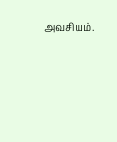அவசியம்.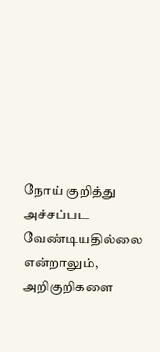நோய் குறித்து அச்சப்பட வேண்டியதில்லை என்றாலும், அறிகுறிகளை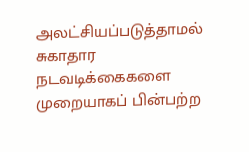அலட்சியப்படுத்தாமல் சுகாதார நடவடிக்கைகளை முறையாகப் பின்பற்ற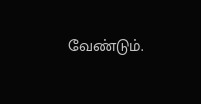வேண்டும்.